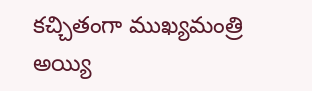కచ్చితంగా ముఖ్యమంత్రి అయ్యి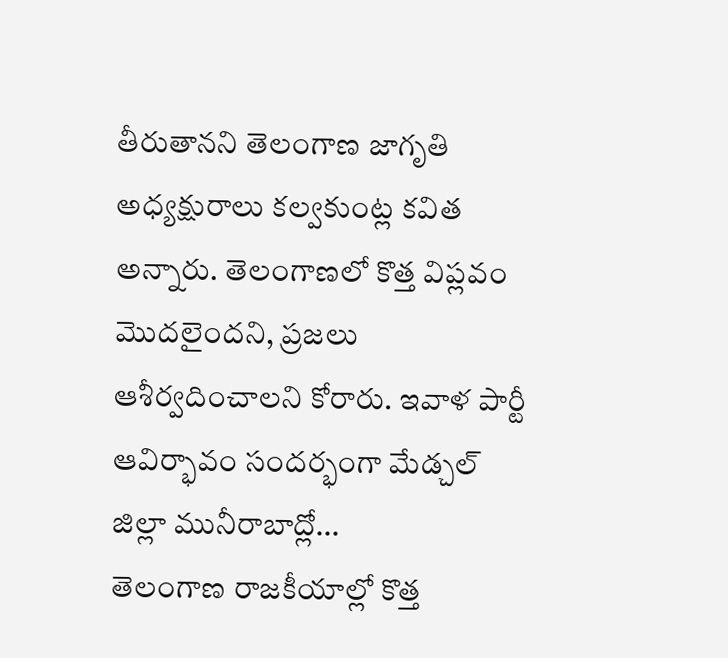తీరుతానని తెలంగాణ జాగృతి అధ్యక్షురాలు కల్వకుంట్ల కవిత అన్నారు. తెలంగాణలో కొత్త విప్లవం మొదలైందని, ప్రజలు ఆశీర్వదించాలని కోరారు. ఇవాళ పార్టీ ఆవిర్భావం సందర్భంగా మేడ్చల్ జిల్లా మునీరాబాద్లో...
తెలంగాణ రాజకీయాల్లో కొత్త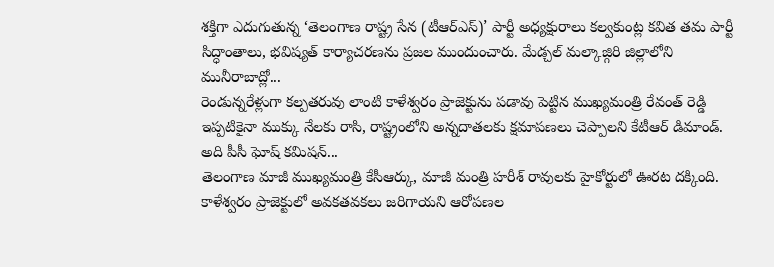శక్తిగా ఎదుగుతున్న ‘తెలంగాణ రాష్ట్ర సేన (టీఆర్ఎస్)’ పార్టీ అధ్యక్షురాలు కల్వకుంట్ల కవిత తమ పార్టీ సిద్ధాంతాలు, భవిష్యత్ కార్యాచరణను ప్రజల ముందుంచారు. మేడ్చల్ మల్కాజ్గిరి జిల్లాలోని మునీరాబాద్లో...
రెండున్నరేళ్లుగా కల్పతరువు లాంటి కాళేశ్వరం ప్రాజెక్టును పడావు పెట్టిన ముఖ్యమంత్రి రేవంత్ రెడ్డి ఇప్పటికైనా ముక్కు నేలకు రాసి, రాష్ట్రంలోని అన్నదాతలకు క్షమాపణలు చెప్పాలని కేటీఆర్ డిమాండ్. అది పీసీ ఘోష్ కమిషన్...
తెలంగాణ మాజీ ముఖ్యమంత్రి కేసీఆర్కు, మాజీ మంత్రి హరీశ్ రావులకు హైకోర్టులో ఊరట దక్కింది. కాళేశ్వరం ప్రాజెక్టులో అవకతవకలు జరిగాయని ఆరోపణల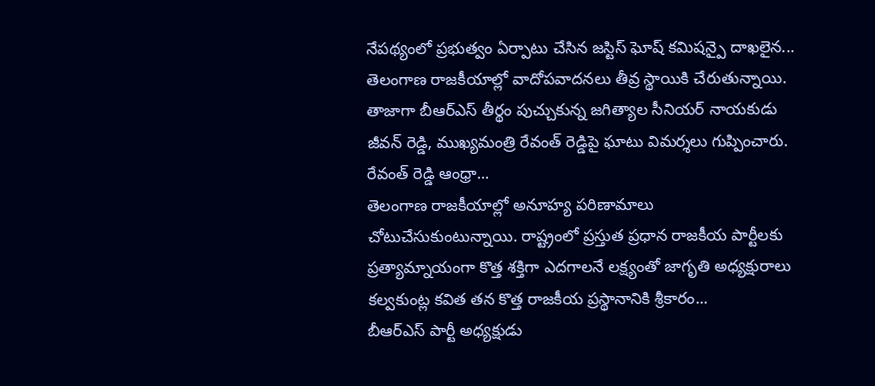నేపథ్యంలో ప్రభుత్వం ఏర్పాటు చేసిన జస్టిస్ ఘోష్ కమిషన్పై దాఖలైన...
తెలంగాణ రాజకీయాల్లో వాదోపవాదనలు తీవ్ర స్థాయికి చేరుతున్నాయి. తాజాగా బీఆర్ఎస్ తీర్థం పుచ్చుకున్న జగిత్యాల సీనియర్ నాయకుడు జీవన్ రెడ్డి, ముఖ్యమంత్రి రేవంత్ రెడ్డిపై ఘాటు విమర్శలు గుప్పించారు. రేవంత్ రెడ్డి ఆంధ్రా...
తెలంగాణ రాజకీయాల్లో అనూహ్య పరిణామాలు చోటుచేసుకుంటున్నాయి. రాష్ట్రంలో ప్రస్తుత ప్రధాన రాజకీయ పార్టీలకు ప్రత్యామ్నాయంగా కొత్త శక్తిగా ఎదగాలనే లక్ష్యంతో జాగృతి అధ్యక్షురాలు కల్వకుంట్ల కవిత తన కొత్త రాజకీయ ప్రస్థానానికి శ్రీకారం...
బీఆర్ఎస్ పార్టీ అధ్యక్షుడు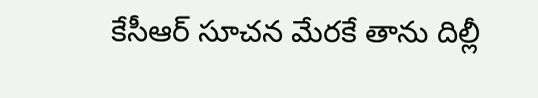కేసీఆర్ సూచన మేరకే తాను దిల్లీ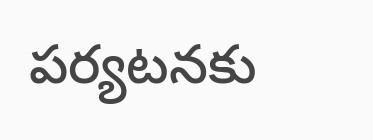పర్యటనకు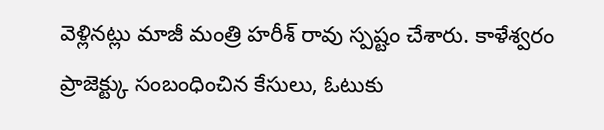వెళ్లినట్లు మాజీ మంత్రి హరీశ్ రావు స్పష్టం చేశారు. కాళేశ్వరం ప్రాజెక్ట్కు సంబంధించిన కేసులు, ఓటుకు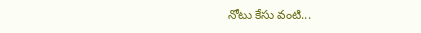నోటు కేసు వంటి...